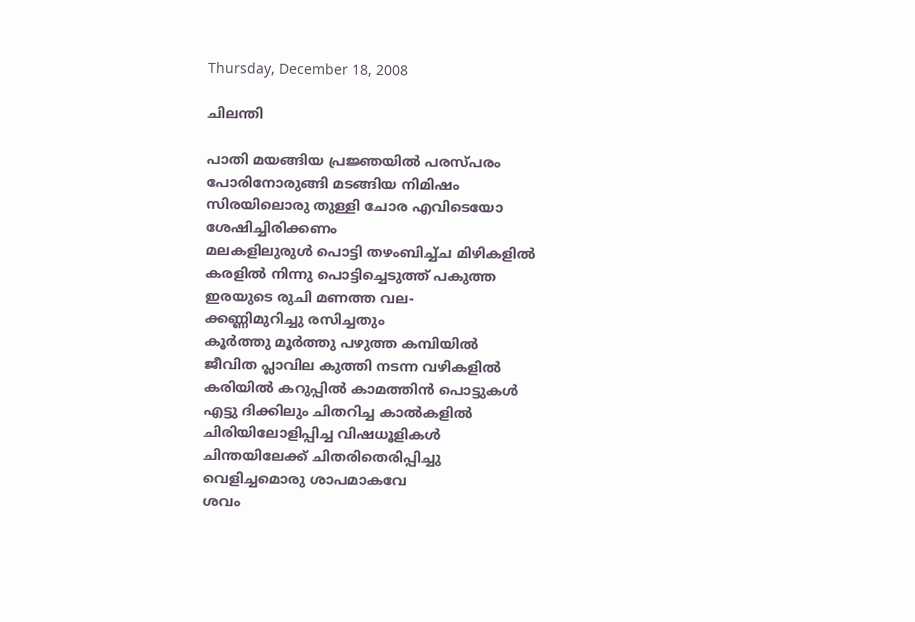Thursday, December 18, 2008

ചിലന്തി

പാതി മയങ്ങിയ പ്രജ്ഞയില്‍ പരസ്പരം
പോരിനോരുങ്ങി മടങ്ങിയ നിമിഷം
സിരയിലൊരു തുള്ളി ചോര എവിടെയോ
ശേഷിച്ചിരിക്കണം
മലകളിലുരുള്‍ പൊട്ടി തഴംബിച്ച്ച മിഴികളില്‍
കരളില്‍ നിന്നു പൊട്ടിച്ചെടുത്ത് പകുത്ത
ഇരയുടെ രുചി മണത്ത വല-
ക്കണ്ണിമുറിച്ചു രസിച്ചതും
കൂര്‍ത്തു മൂര്‍ത്തു പഴുത്ത കമ്പിയില്‍
ജീവിത പ്ലാവില കുത്തി നടന്ന വഴികളില്‍
കരിയില്‍ കറുപ്പില്‍ കാമത്തിന്‍ പൊട്ടുകള്‍
എട്ടു ദിക്കിലും ചിതറിച്ച കാല്‍കളില്‍
ചിരിയിലോളിപ്പിച്ച വിഷധൂളികള്‍
ചിന്തയിലേക്ക് ചിതരിതെരിപ്പിച്ചു
വെളിച്ചമൊരു ശാപമാകവേ
ശവം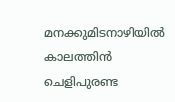മനക്കുമിടനാഴിയില്‍
കാലത്തിന്‍ ചെളിപുരണ്ട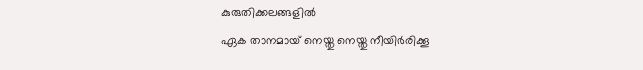കുരുതിക്കലങ്ങളില്‍
ഏക താനമായ് നെയ്തു നെയ്തു നീയിര്‍രിക്കൂ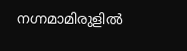നഗ്നമാമിരുളില്‍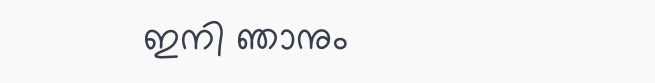ഇനി ഞാനും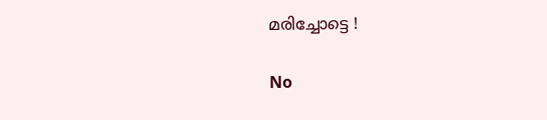മരിച്ചോട്ടെ !

No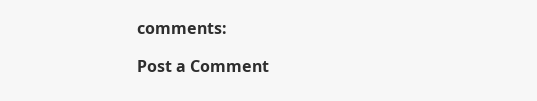comments:

Post a Comment